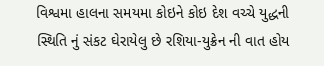વિશ્વમા હાલના સમયમા કોઇને કોઇ દેશ વચ્ચે યુદ્ધની સ્થિતિ નું સંકટ ઘેરાયેલુ છે રશિયા-યુક્રેન ની વાત હોય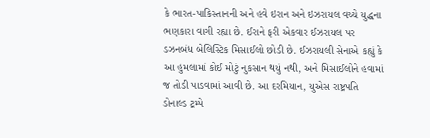કે ભારત-પાકિસ્તાનની અને હવે ઇરાન અને ઇઝરાયલ વચ્ચે યુદ્ધના ભણકારા વાગી રહ્યા છે. ઈરાને ફરી એકવાર ઈઝરાયલ પર ડઝનબંધ બેલિસ્ટિક મિસાઈલો છોડી છે. ઈઝરાયલી સેનાએ કહ્યું કે આ હુમલામાં કોઈ મોટું નુકસાન થયું નથી, અને મિસાઈલોને હવામાં જ તોડી પાડવામાં આવી છે. આ દરમિયાન, યુએસ રાષ્ટ્રપતિ ડોનાલ્ડ ટ્રમ્પે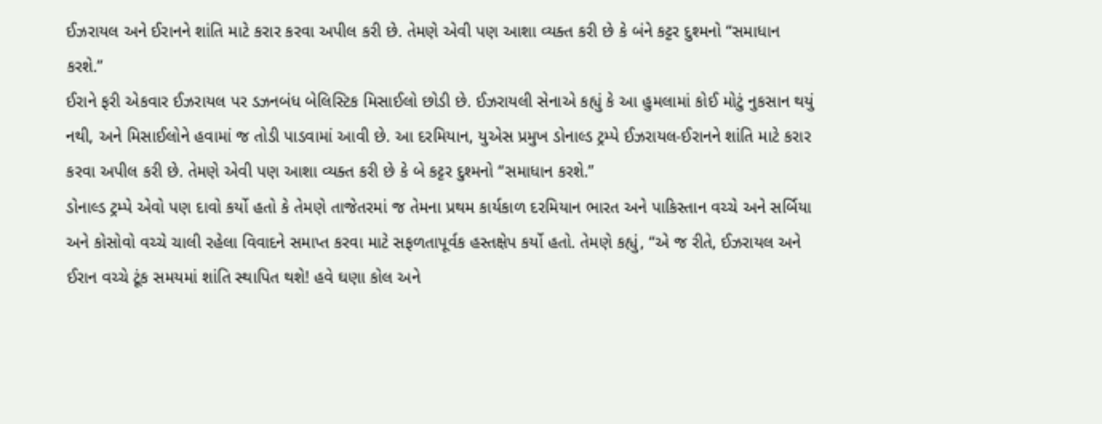ઈઝરાયલ અને ઈરાનને શાંતિ માટે કરાર કરવા અપીલ કરી છે. તેમણે એવી પણ આશા વ્યક્ત કરી છે કે બંને કટ્ટર દુશ્મનો “સમાધાન કરશે.”
ઈરાને ફરી એકવાર ઈઝરાયલ પર ડઝનબંધ બેલિસ્ટિક મિસાઈલો છોડી છે. ઈઝરાયલી સેનાએ કહ્યું કે આ હુમલામાં કોઈ મોટું નુકસાન થયું નથી, અને મિસાઈલોને હવામાં જ તોડી પાડવામાં આવી છે. આ દરમિયાન, યુએસ પ્રમુખ ડોનાલ્ડ ટ્રમ્પે ઈઝરાયલ-ઈરાનને શાંતિ માટે કરાર કરવા અપીલ કરી છે. તેમણે એવી પણ આશા વ્યક્ત કરી છે કે બે કટ્ટર દુશ્મનો “સમાધાન કરશે.”
ડોનાલ્ડ ટ્રમ્પે એવો પણ દાવો કર્યો હતો કે તેમણે તાજેતરમાં જ તેમના પ્રથમ કાર્યકાળ દરમિયાન ભારત અને પાકિસ્તાન વચ્ચે અને સર્બિયા અને કોસોવો વચ્ચે ચાલી રહેલા વિવાદને સમાપ્ત કરવા માટે સફળતાપૂર્વક હસ્તક્ષેપ કર્યો હતો. તેમણે કહ્યું, “એ જ રીતે, ઈઝરાયલ અને ઈરાન વચ્ચે ટૂંક સમયમાં શાંતિ સ્થાપિત થશે! હવે ઘણા કોલ અને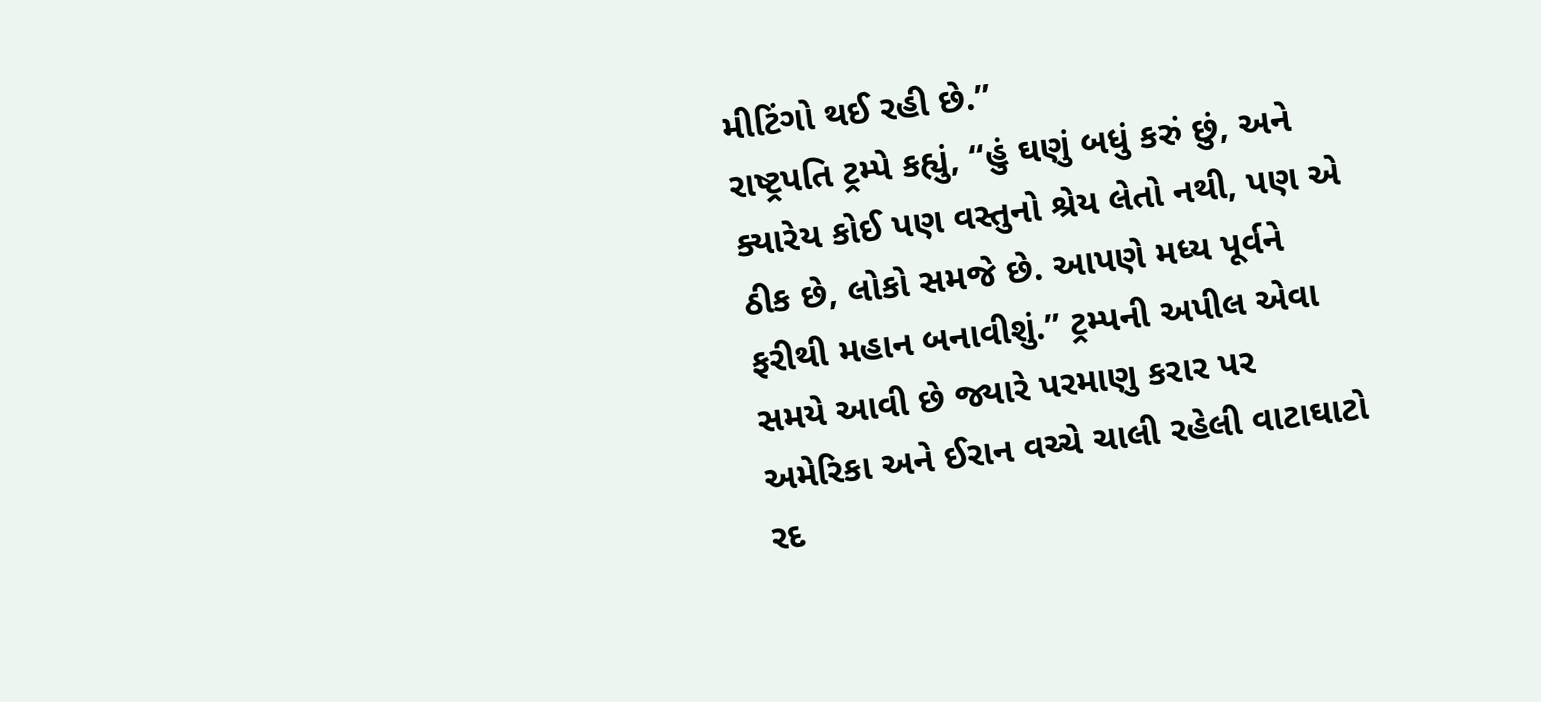મીટિંગો થઈ રહી છે.”
રાષ્ટ્રપતિ ટ્રમ્પે કહ્યું, “હું ઘણું બધું કરું છું, અને ક્યારેય કોઈ પણ વસ્તુનો શ્રેય લેતો નથી, પણ એ ઠીક છે, લોકો સમજે છે. આપણે મધ્ય પૂર્વને ફરીથી મહાન બનાવીશું.” ટ્રમ્પની અપીલ એવા સમયે આવી છે જ્યારે પરમાણુ કરાર પર અમેરિકા અને ઈરાન વચ્ચે ચાલી રહેલી વાટાઘાટો રદ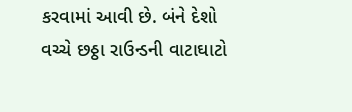કરવામાં આવી છે. બંને દેશો વચ્ચે છઠ્ઠા રાઉન્ડની વાટાઘાટો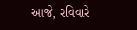આજે, રવિવારે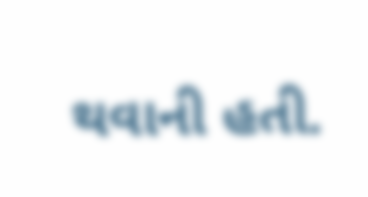થવાની હતી.